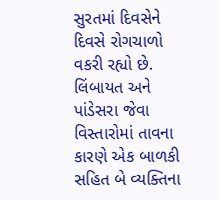સુરતમાં દિવસેને દિવસે રોગચાળો વકરી રહ્યો છે. લિંબાયત અને પાંડેસરા જેવા વિસ્તારોમાં તાવના કારણે એક બાળકી સહિત બે વ્યક્તિના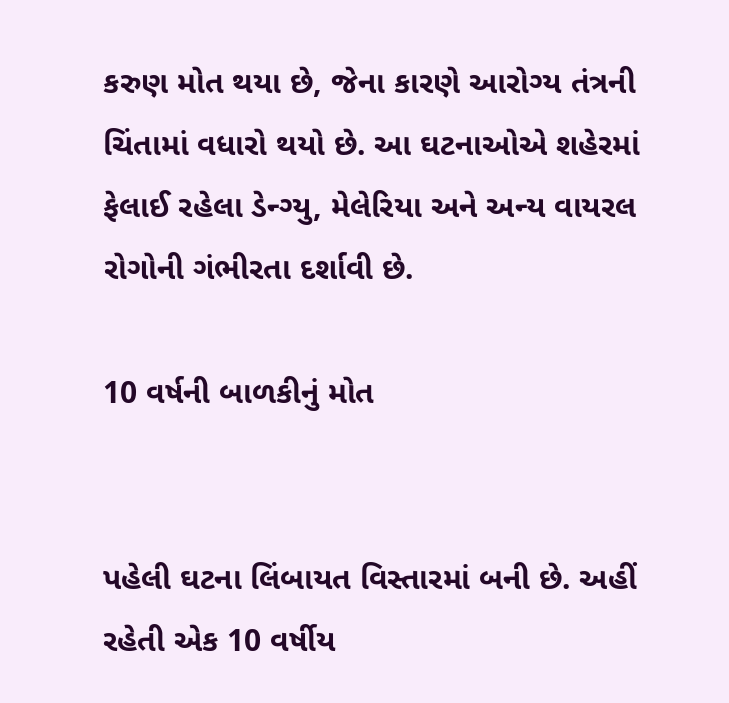કરુણ મોત થયા છે, જેના કારણે આરોગ્ય તંત્રની ચિંતામાં વધારો થયો છે. આ ઘટનાઓએ શહેરમાં ફેલાઈ રહેલા ડેન્ગ્યુ, મેલેરિયા અને અન્ય વાયરલ રોગોની ગંભીરતા દર્શાવી છે.

10 વર્ષની બાળકીનું મોત


પહેલી ઘટના લિંબાયત વિસ્તારમાં બની છે. અહીં રહેતી એક 10 વર્ષીય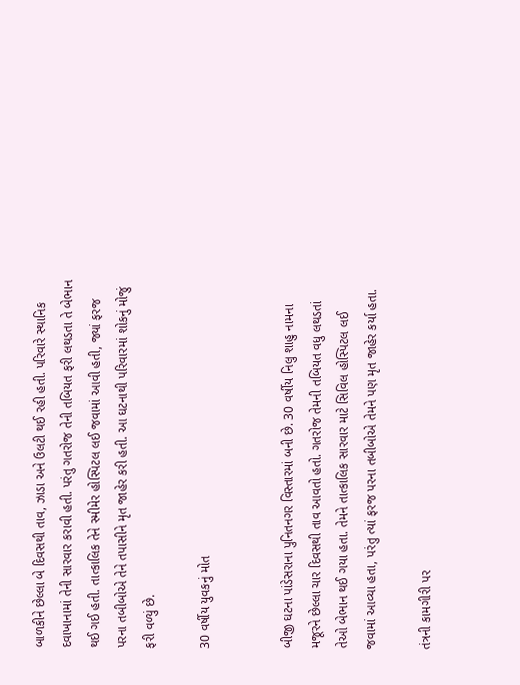બાળકીને છેલ્લા બે દિવસથી તાવ, ઝાડા અને ઉલટી થઈ રહી હતી. પરિવારે સ્થાનિક દવાખાનામાં તેની સારવાર કરાવી હતી. પરંતુ ગતરોજ તેની તબિયત ફરી લથડતા તે બેભાન થઈ ગઈ હતી. તાત્કાલિક તેને સ્મીમેર હોસ્પિટલ લઈ જવામાં આવી હતી, જ્યાં ફરજ પરના તબીબોએ તેને તપાસીને મૃત જાહેર કરી હતી. આ ઘટનાથી પરિવારમાં શોકનું મોજું ફરી વળ્યું છે.

30 વર્ષીય યુવકનું મોત


બીજી ઘટના પાંડેસરાના પુનિતનગર વિસ્તારમાં બની છે. 30 વર્ષીય નિલુ શાહુ નામના મજૂરને છેલ્લા ચાર દિવસથી તાવ આવતો હતો. ગતરોજ તેમની તબિયત વધુ લથડતાં તેઓ બેભાન થઈ ગયા હતા. તેમને તાત્કાલિક સારવાર માટે સિવિલ હોસ્પિટલ લઈ જવામાં આવ્યા હતા, પરંતુ ત્યાં ફરજ પરના તબીબોએ તેમને પણ મૃત જાહેર કર્યા હતા.

તંત્રની કામગીરી પર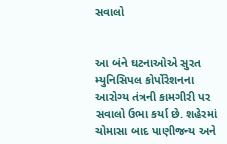સવાલો


આ બંને ઘટનાઓએ સુરત મ્યુનિસિપલ કોર્પોરેશનના આરોગ્ય તંત્રની કામગીરી પર સવાલો ઉભા કર્યા છે. શહેરમાં ચોમાસા બાદ પાણીજન્ય અને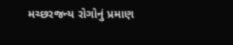મચ્છરજન્ય રોગોનું પ્રમાણ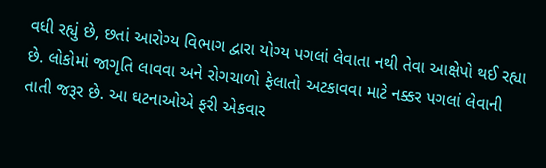વધી રહ્યું છે, છતાં આરોગ્ય વિભાગ દ્વારા યોગ્ય પગલાં લેવાતા નથી તેવા આક્ષેપો થઈ રહ્યા છે. લોકોમાં જાગૃતિ લાવવા અને રોગચાળો ફેલાતો અટકાવવા માટે નક્કર પગલાં લેવાની તાતી જરૂર છે. આ ઘટનાઓએ ફરી એકવાર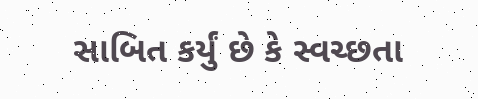સાબિત કર્યું છે કે સ્વચ્છતા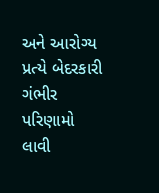અને આરોગ્ય પ્રત્યે બેદરકારી ગંભીર પરિણામો લાવી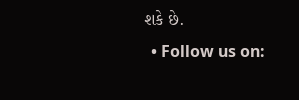શકે છે.
  • Follow us on: